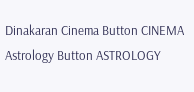Dinakaran Cinema Button CINEMA Astrology Button ASTROLOGY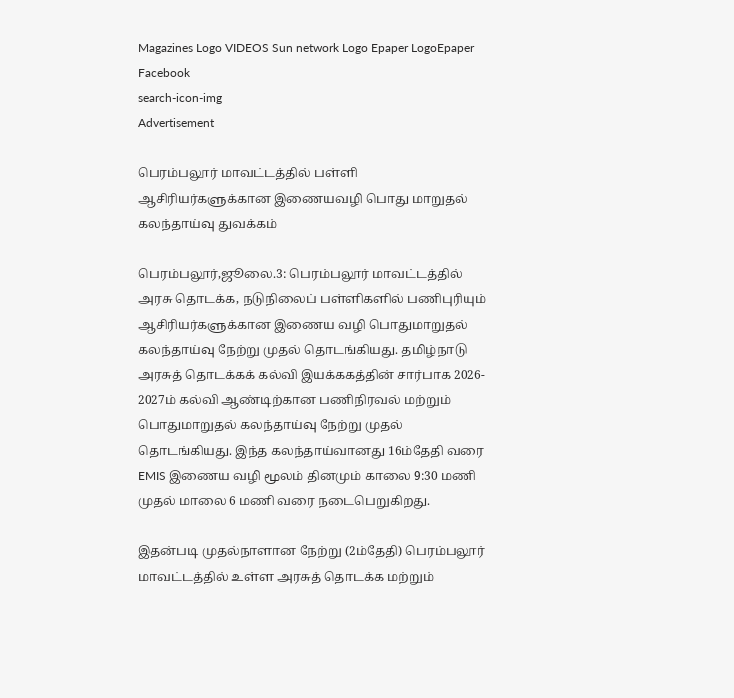Magazines Logo VIDEOS Sun network Logo Epaper LogoEpaper Facebook
search-icon-img
Advertisement

பெரம்பலூர் மாவட்டத்தில் பள்ளி ஆசிரியர்களுக்கான இணையவழி பொது மாறுதல் கலந்தாய்வு துவக்கம்

பெரம்பலூர்,ஜூலை.3: பெரம்பலூர் மாவட்டத்தில் அரசு தொடக்க, நடுநிலைப் பள்ளிகளில் பணிபுரியும் ஆசிரியர்களுக்கான இணைய வழி பொதுமாறுதல் கலந்தாய்வு நேற்று முதல் தொடங்கியது. தமிழ்நாடு அரசுத் தொடக்கக் கல்வி இயக்ககத்தின் சார்பாக 2026- 2027ம் கல்வி ஆண்டிற்கான பணிநிரவல் மற்றும் பொதுமாறுதல் கலந்தாய்வு நேற்று முதல் தொடங்கியது. இந்த கலந்தாய்வானது 16ம்தேதி வரை EMIS இணைய வழி மூலம் தினமும் காலை 9:30 மணி முதல் மாலை 6 மணி வரை நடைபெறுகிறது.

இதன்படி முதல்நாளான நேற்று (2ம்தேதி) பெரம்பலூர் மாவட்டத்தில் உள்ள அரசுத் தொடக்க மற்றும்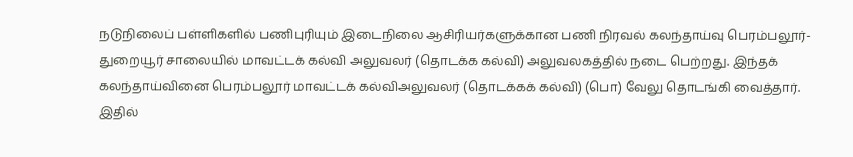நடுநிலைப் பள்ளிகளில் பணிபுரியும் இடைநிலை ஆசிரியர்களுக்கான பணி நிரவல் கலந்தாய்வு பெரம்பலூர்- துறையூர் சாலையில் மாவட்டக் கல்வி அலுவலர் (தொடக்க கல்வி) அலுவலகத்தில் நடை பெற்றது. இந்தக் கலந்தாய்வினை பெரம்பலூர் மாவட்டக் கல்விஅலுவலர் (தொடக்கக் கல்வி) (பொ) வேலு தொடங்கி வைத்தார். இதில்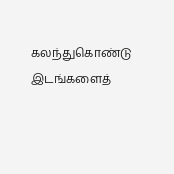கலந்துகொண்டு இடங்களைத்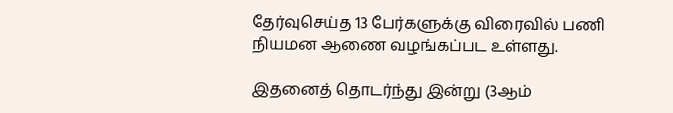தேர்வுசெய்த 13 பேர்களுக்கு விரைவில் பணி நியமன ஆணை வழங்கப்பட உள்ளது.

இதனைத் தொடர்ந்து இன்று (3ஆம்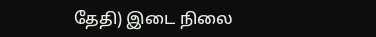தேதி) இடை நிலை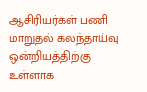ஆசிரியர்கள் பணி மாறுதல் கலந்தாய்வு ஒன்றியத்திற்கு உள்ளாக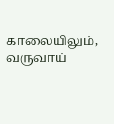காலையிலும், வருவாய்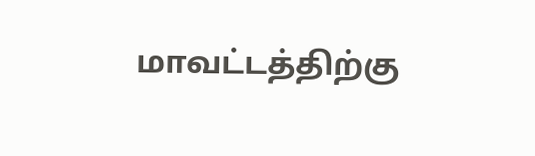மாவட்டத்திற்கு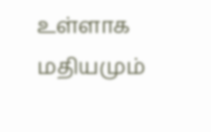உள்ளாக மதியமும்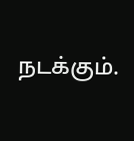நடக்கும்.